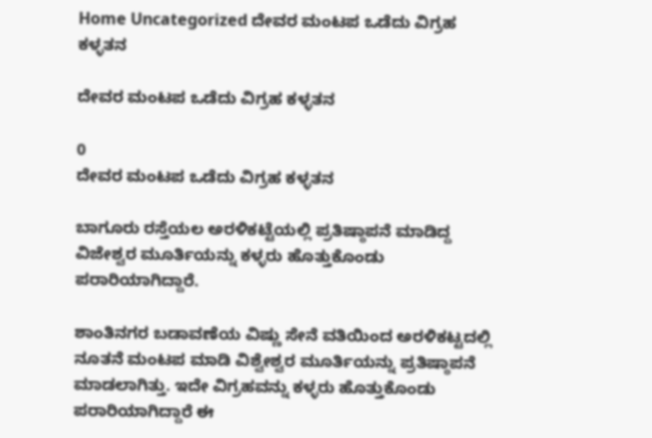Home Uncategorized ದೇವರ ಮಂಟಪ ಒಡೆದು ವಿಗ್ರಹ ಕಳ್ಳತನ

ದೇವರ ಮಂಟಪ ಒಡೆದು ವಿಗ್ರಹ ಕಳ್ಳತನ

0
ದೇವರ ಮಂಟಪ ಒಡೆದು ವಿಗ್ರಹ ಕಳ್ಳತನ

ಬಾಗೂರು ರಸ್ತೆಯಲ ಅರಳಿಕಟ್ಟೆಯಲ್ಲಿ ಪ್ರತಿಷ್ಠಾಪನೆ ಮಾಡಿದ್ದ ವಿಜೇಶ್ವರ ಮೂರ್ತಿಯನ್ನು ಕಳ್ಳರು ಹೊತ್ತುಕೊಂಡು ಪರಾರಿಯಾಗಿದ್ದಾರೆ.

ಶಾಂತಿನಗರ ಬಡಾವಣೆಯ ವಿಷ್ಣು ಸೇನೆ ವತಿಯಿಂದ ಅರಳಿಕಟ್ಟದಲ್ಲಿ ನೂತನೆ ಮಂಟಪ ಮಾಡಿ ವಿಶ್ವೇಶ್ವರ ಮೂರ್ತಿಯನ್ನು ಪ್ರತಿಷ್ಠಾಪನೆ ಮಾಡಲಾಗಿತ್ತು. ಇದೇ ವಿಗ್ರಹವನ್ನು ಕಳ್ಳರು ಹೊತ್ತುಕೊಂಡು ಪರಾರಿಯಾಗಿದ್ದಾರೆ ಈ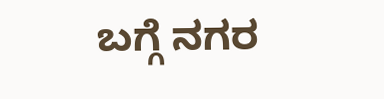ಬಗ್ಗೆ ನಗರ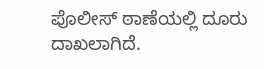ಪೊಲೀಸ್ ಠಾಣೆಯಲ್ಲಿ ದೂರು ದಾಖಲಾಗಿದೆ.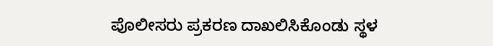ಪೊಲೀಸರು ಪ್ರಕರಣ ದಾಖಲಿಸಿಕೊಂಡು ಸ್ಥಳ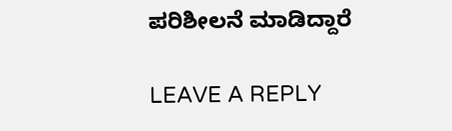ಪರಿಶೀಲನೆ ಮಾಡಿದ್ದಾರೆ

LEAVE A REPLY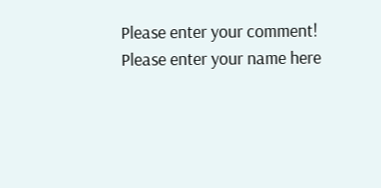Please enter your comment!
Please enter your name here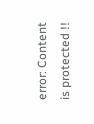error: Content is protected !!